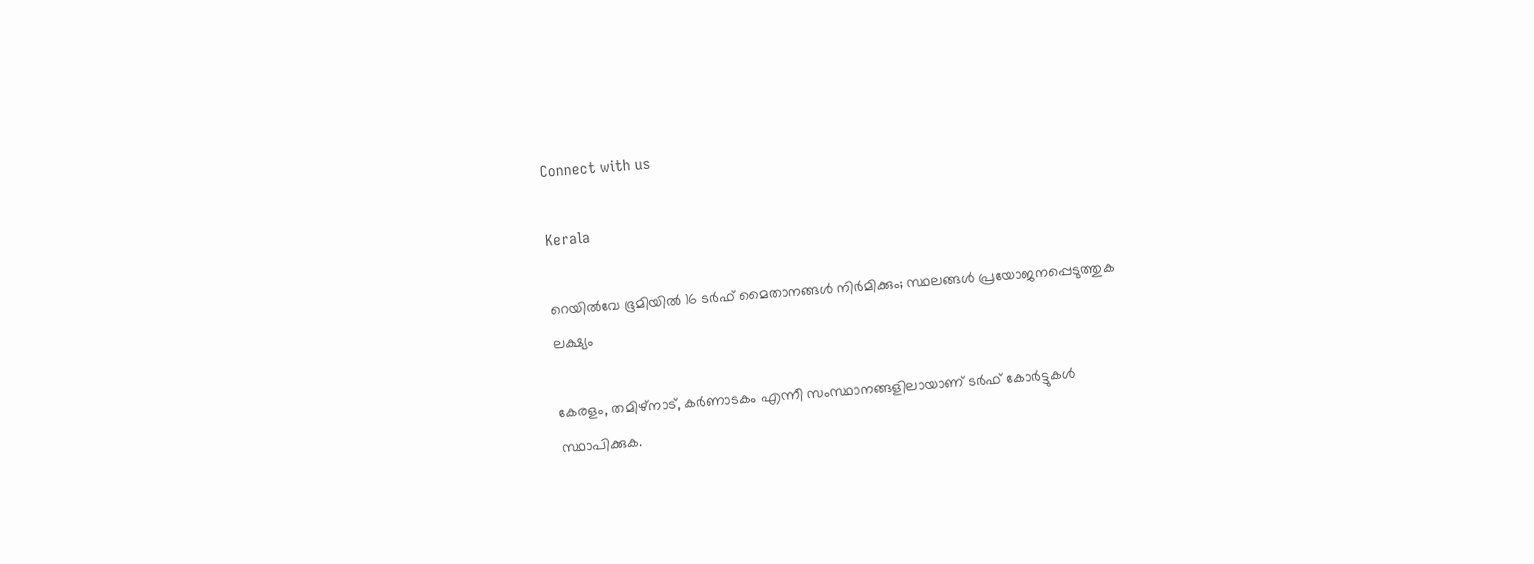Connect with us

Kerala

റെയില്‍വേ ഭൂമിയില്‍ 16 ടര്‍ഫ് മൈതാനങ്ങള്‍ നിര്‍മിക്കും; സ്ഥലങ്ങള്‍ പ്രയോജനപ്പെടുത്തുക ലക്ഷ്യം

കേരളം, തമിഴ്നാട്, കര്‍ണാടകം എന്നീ സംസ്ഥാനങ്ങളിലായാണ് ടര്‍ഫ് കോര്‍ട്ടുകള്‍ സ്ഥാപിക്കുക.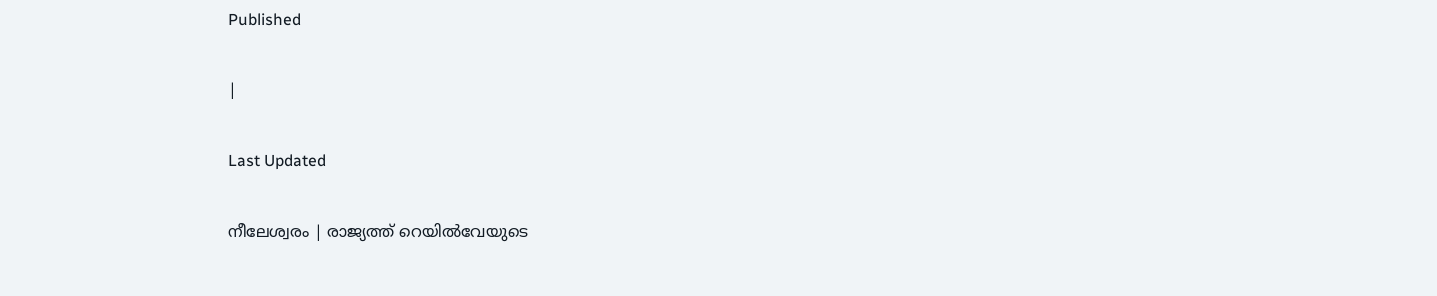Published

|

Last Updated

നീലേശ്വരം | രാജ്യത്ത് റെയില്‍വേയുടെ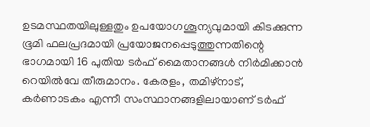ഉടമസ്ഥതയിലുള്ളതും ഉപയോഗശൂന്യവുമായി കിടക്കുന്ന ഭൂമി ഫലപ്രദമായി പ്രയോജനപ്പെടുത്തുന്നതിന്റെ ഭാഗമായി 16 പുതിയ ടര്‍ഫ് മൈതാനങ്ങള്‍ നിര്‍മിക്കാന്‍ റെയില്‍വേ തീരുമാനം. കേരളം, തമിഴ്നാട്, കര്‍ണാടകം എന്നീ സംസ്ഥാനങ്ങളിലായാണ് ടര്‍ഫ്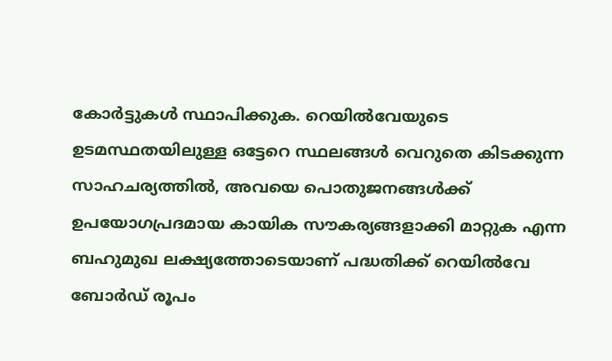കോര്‍ട്ടുകള്‍ സ്ഥാപിക്കുക. റെയില്‍വേയുടെ ഉടമസ്ഥതയിലുള്ള ഒട്ടേറെ സ്ഥലങ്ങള്‍ വെറുതെ കിടക്കുന്ന സാഹചര്യത്തില്‍, അവയെ പൊതുജനങ്ങള്‍ക്ക് ഉപയോഗപ്രദമായ കായിക സൗകര്യങ്ങളാക്കി മാറ്റുക എന്ന ബഹുമുഖ ലക്ഷ്യത്തോടെയാണ് പദ്ധതിക്ക് റെയില്‍വേ ബോര്‍ഡ് രൂപം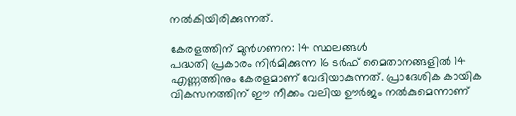നല്‍കിയിരിക്കുന്നത്.

കേരളത്തിന് മുന്‍ഗണന: 14 സ്ഥലങ്ങള്‍
പദ്ധതി പ്രകാരം നിര്‍മിക്കുന്ന 16 ടര്‍ഫ് മൈതാനങ്ങളില്‍ 14 എണ്ണത്തിനും കേരളമാണ് വേദിയാകുന്നത്. പ്രാദേശിക കായിക വികസനത്തിന് ഈ നീക്കം വലിയ ഊര്‍ജം നല്‍കുമെന്നാണ്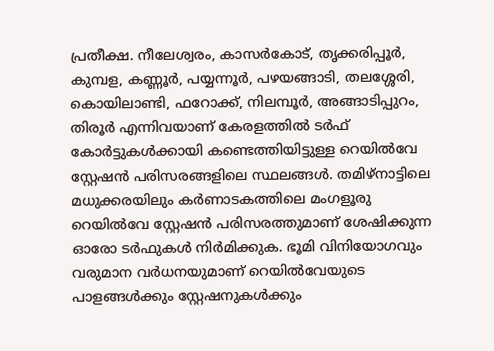പ്രതീക്ഷ. നീലേശ്വരം, കാസര്‍കോട്, തൃക്കരിപ്പൂര്‍, കുമ്പള, കണ്ണൂര്‍, പയ്യന്നൂര്‍, പഴയങ്ങാടി, തലശ്ശേരി, കൊയിലാണ്ടി, ഫറോക്ക്, നിലമ്പൂര്‍, അങ്ങാടിപ്പുറം, തിരൂര്‍ എന്നിവയാണ് കേരളത്തില്‍ ടര്‍ഫ് കോര്‍ട്ടുകള്‍ക്കായി കണ്ടെത്തിയിട്ടുള്ള റെയില്‍വേ സ്റ്റേഷന്‍ പരിസരങ്ങളിലെ സ്ഥലങ്ങള്‍. തമിഴ്നാട്ടിലെ മധുക്കരയിലും കര്‍ണാടകത്തിലെ മംഗളൂരു റെയില്‍വേ സ്റ്റേഷന്‍ പരിസരത്തുമാണ് ശേഷിക്കുന്ന ഓരോ ടര്‍ഫുകള്‍ നിര്‍മിക്കുക. ഭൂമി വിനിയോഗവും വരുമാന വര്‍ധനയുമാണ് റെയില്‍വേയുടെ പാളങ്ങള്‍ക്കും സ്റ്റേഷനുകള്‍ക്കും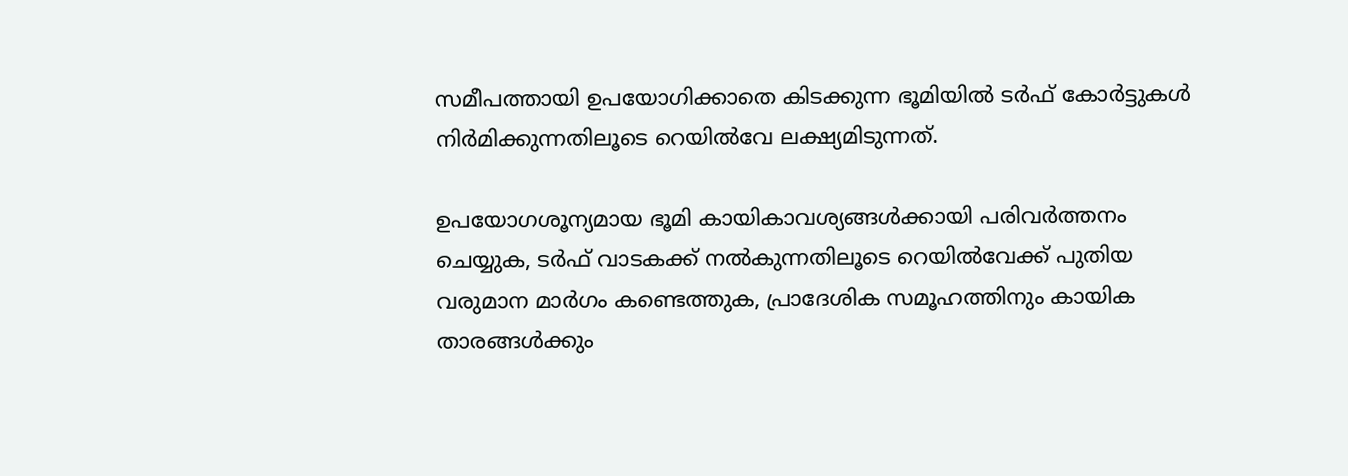സമീപത്തായി ഉപയോഗിക്കാതെ കിടക്കുന്ന ഭൂമിയില്‍ ടര്‍ഫ് കോര്‍ട്ടുകള്‍ നിര്‍മിക്കുന്നതിലൂടെ റെയില്‍വേ ലക്ഷ്യമിടുന്നത്.

ഉപയോഗശൂന്യമായ ഭൂമി കായികാവശ്യങ്ങള്‍ക്കായി പരിവര്‍ത്തനം ചെയ്യുക, ടര്‍ഫ് വാടകക്ക് നല്‍കുന്നതിലൂടെ റെയില്‍വേക്ക് പുതിയ വരുമാന മാര്‍ഗം കണ്ടെത്തുക, പ്രാദേശിക സമൂഹത്തിനും കായിക താരങ്ങള്‍ക്കും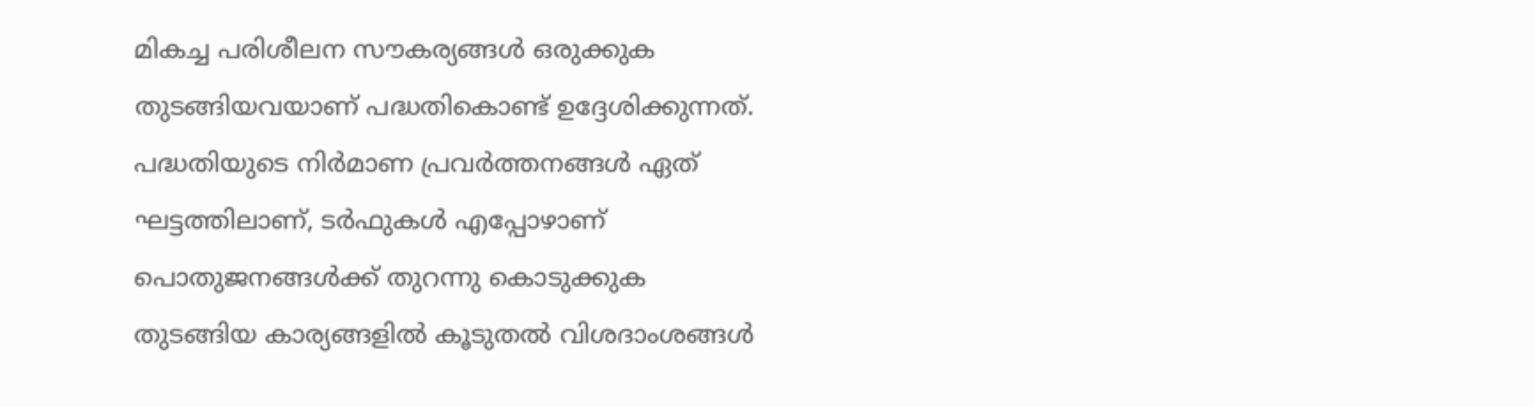മികച്ച പരിശീലന സൗകര്യങ്ങള്‍ ഒരുക്കുക തുടങ്ങിയവയാണ് പദ്ധതികൊണ്ട് ഉദ്ദേശിക്കുന്നത്. പദ്ധതിയുടെ നിര്‍മാണ പ്രവര്‍ത്തനങ്ങള്‍ ഏത് ഘട്ടത്തിലാണ്, ടര്‍ഫുകള്‍ എപ്പോഴാണ് പൊതുജനങ്ങള്‍ക്ക് തുറന്നു കൊടുക്കുക തുടങ്ങിയ കാര്യങ്ങളില്‍ കൂടുതല്‍ വിശദാംശങ്ങള്‍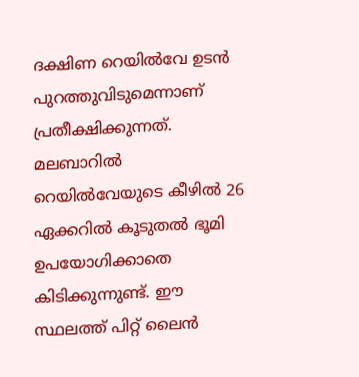ദക്ഷിണ റെയില്‍വേ ഉടന്‍ പുറത്തുവിടുമെന്നാണ് പ്രതീക്ഷിക്കുന്നത്. മലബാറില്‍ റെയില്‍വേയുടെ കീഴില്‍ 26 ഏക്കറില്‍ കൂടുതല്‍ ഭൂമി ഉപയോഗിക്കാതെ കിടിക്കുന്നുണ്ട്. ഈ സ്ഥലത്ത് പിറ്റ് ലൈന്‍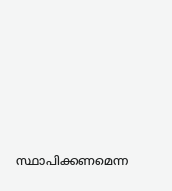സ്ഥാപിക്കണമെന്ന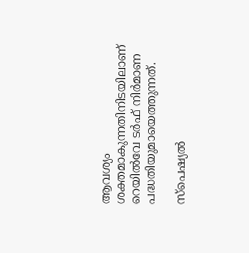ആവശ്യം ശക്തമാകുന്നതിനിടയിലാണ് റെയില്‍വേ ടര്‍ഫ് നിര്‍മാണ പദ്ധതിയുമായെത്തുന്നത്.

സ്പെഷ്യൽ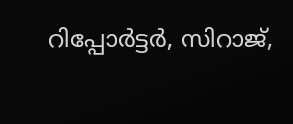റിപ്പോർട്ടർ, സിറാജ്,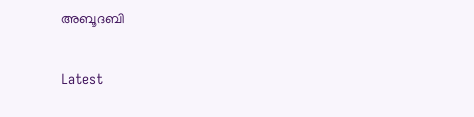അബൂദബി

Latest